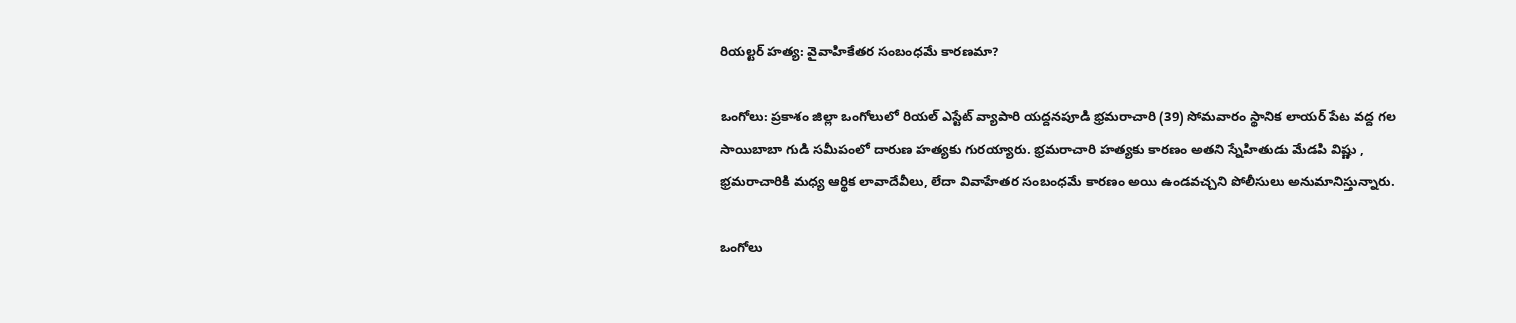రియల్టర్ హత్య: వైవాహికేతర సంబంధమే కారణమా?

ఒంగోలు: ప్రకాశం జిల్లా ఒంగోలులో రియల్ ఎస్టేట్ వ్యాపారి యద్దనపూడి భ్రమరాచారి (39) సోమవారం స్థానిక లాయర్ పేట వద్ద గల సాయిబాబా గుడి సమీపంలో దారుణ హత్యకు గురయ్యారు. భ్రమరాచారి హత్యకు కారణం అతని స్నేహితుడు మేడపి విష్ణు , భ్రమరాచారికి మధ్య ఆర్థిక లావాదేవీలు, లేదా వివాహేతర సంబంధమే కారణం అయి ఉండవచ్చని పోలీసులు అనుమానిస్తున్నారు.

ఒంగోలు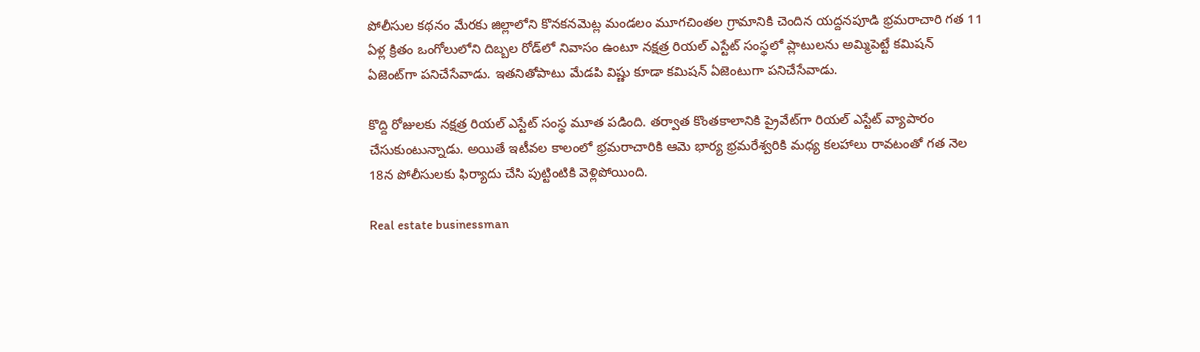పోలీసుల కథనం మేరకు జిల్లాలోని కొనకనమెట్ల మండలం మూగచింతల గ్రామానికి చెందిన యద్దనపూడి భ్రమరాచారి గత 11 ఏళ్ల క్రితం ఒంగోలులోని దిబ్బల రోడ్‌లో నివాసం ఉంటూ నక్షత్ర రియల్ ఎస్టేట్ సంస్థలో ప్లాటులను అమ్మిపెట్టే కమిషన్ ఏజెంట్‌గా పనిచేసేవాడు. ఇతనితోపాటు మేడపి విష్ణు కూడా కమిషన్ ఏజెంటుగా పనిచేసేవాడు.

కొద్ది రోజులకు నక్షత్ర రియల్ ఎస్టేట్ సంస్థ మూత పడింది. తర్వాత కొంతకాలానికి ప్రైవేట్‌గా రియల్ ఎస్టేట్ వ్యాపారం చేసుకుంటున్నాడు. అయితే ఇటీవల కాలంలో భ్రమరాచారికి ఆమె భార్య భ్రమరేశ్వరికి మధ్య కలహాలు రావటంతో గత నెల 18న పోలీసులకు ఫిర్యాదు చేసి పుట్టింటికి వెళ్లిపోయింది.

Real estate businessman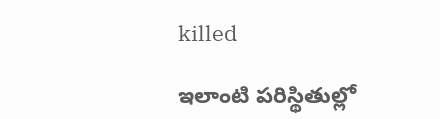killed

ఇలాంటి పరిస్థితుల్లో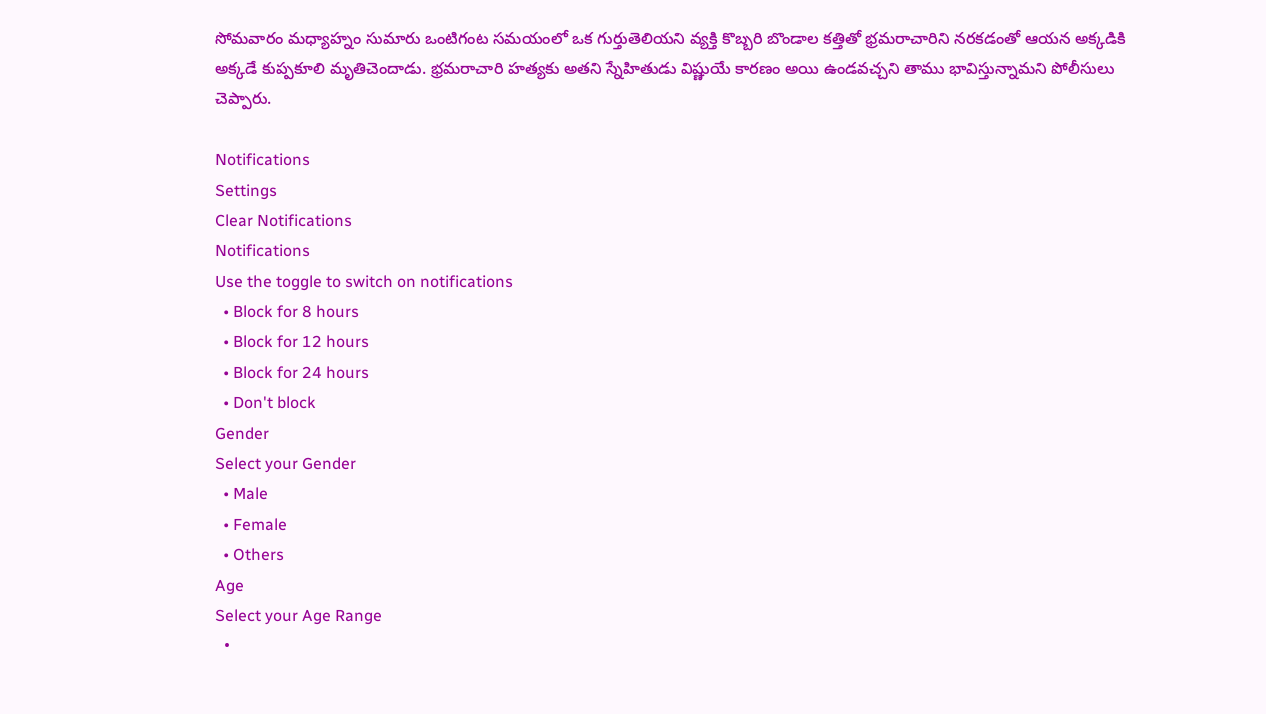సోమవారం మధ్యాహ్నం సుమారు ఒంటిగంట సమయంలో ఒక గుర్తుతెలియని వ్యక్తి కొబ్బరి బొండాల కత్తితో భ్రమరాచారిని నరకడంతో ఆయన అక్కడికి అక్కడే కుప్పకూలి మృతిచెందాడు. భ్రమరాచారి హత్యకు అతని స్నేహితుడు విష్ణుయే కారణం అయి ఉండవచ్చని తాము భావిస్తున్నామని పోలీసులు చెప్పారు.

Notifications
Settings
Clear Notifications
Notifications
Use the toggle to switch on notifications
  • Block for 8 hours
  • Block for 12 hours
  • Block for 24 hours
  • Don't block
Gender
Select your Gender
  • Male
  • Female
  • Others
Age
Select your Age Range
  •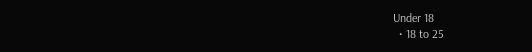Under 18
  • 18 to 25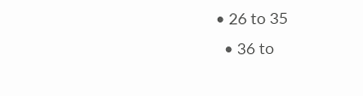• 26 to 35
  • 36 to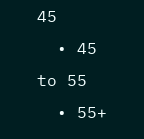45
  • 45 to 55
  • 55+